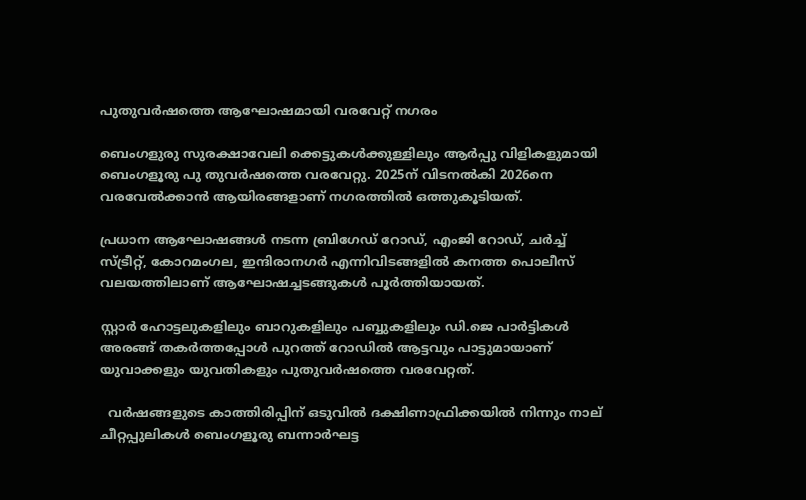പുതുവര്‍ഷത്തെ ആഘോഷമായി വരവേറ്റ് നഗരം

ബെംഗളുരു സുരക്ഷാവേലി ക്കെട്ടുകള്‍ക്കുള്ളിലും ആര്‍പ്പു വിളികളുമായി ബെംഗളൂരു പു തുവര്‍ഷത്തെ വരവേറ്റു. 2025ന് വിടനല്‍കി 2026നെ വരവേല്‍ക്കാന്‍ ആയിരങ്ങളാണ് നഗരത്തില്‍ ഒത്തുകൂടിയത്.

പ്രധാന ആഘോഷങ്ങള്‍ നടന്ന ബ്രിഗേഡ് റോഡ്, എംജി റോഡ്, ചര്‍ച്ച് സ്ട്രീറ്റ്, കോറമംഗല, ഇന്ദിരാനഗര്‍ എന്നിവിടങ്ങളില്‍ കനത്ത പൊലീസ് വലയത്തിലാണ് ആഘോഷച്ചടങ്ങുകള്‍ പൂര്‍ത്തിയായത്.

സ്റ്റാര്‍ ഹോട്ടലുകളിലും ബാറുകളിലും പബ്ബുകളിലും ഡി.ജെ പാര്‍ട്ടികള്‍ അരങ്ങ് തകര്‍ത്തപ്പോള്‍ പുറത്ത് റോഡില്‍ ആട്ടവും പാട്ടുമായാണ് യുവാക്കളും യുവതികളും പുതുവര്‍ഷത്തെ വരവേറ്റത്.

  വർഷങ്ങളുടെ കാത്തിരിപ്പിന് ഒടുവിൽ ദക്ഷിണാഫ്രിക്കയിൽ നിന്നും നാല് ചീറ്റപ്പുലികൾ ബെംഗളൂരു ബന്നാർഘട്ട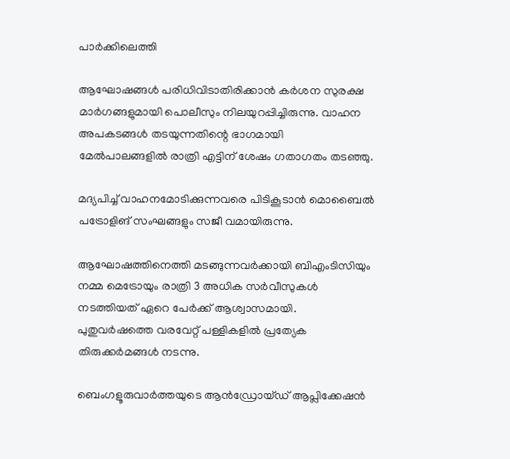പാർക്കിലെത്തി

ആഘോഷങ്ങള്‍ പരിധിവിടാതിരിക്കാന്‍ കര്‍ശന സുരക്ഷ മാര്‍ഗങ്ങളുമായി പൊലീസും നിലയുറപ്പിച്ചിരുന്നു. വാഹന അപകടങ്ങള്‍ തടയുന്നതിന്റെ ഭാഗമായി മേല്‍പാലങ്ങളില്‍ രാത്രി എട്ടിന് ശേഷം ഗതാഗതം തടഞ്ഞു.

മദ്യപിച്ച് വാഹനമോടിക്കുന്നവരെ പിടികൂടാന്‍ മൊബൈല്‍ പട്രോളിങ് സംഘങ്ങളും സജീ വമായിരുന്നു.

ആഘോഷത്തിനെത്തി മടങ്ങുന്നവര്‍ക്കായി ബിഎംടിസിയും നമ്മ മെട്രോയും രാത്രി 3 അധിക സര്‍വീസുകള്‍ നടത്തിയത് ഏറെ പേര്‍ക്ക് ആശ്വാസമായി. പുതുവര്‍ഷത്തെ വരവേറ്റ് പള്ളികളില്‍ പ്രത്യേക തിരുക്കര്‍മങ്ങള്‍ നടന്നു.

ബെംഗളൂരുവാർത്തയുടെ ആൻഡ്രോയ്ഡ് ആപ്ലിക്കേഷൻ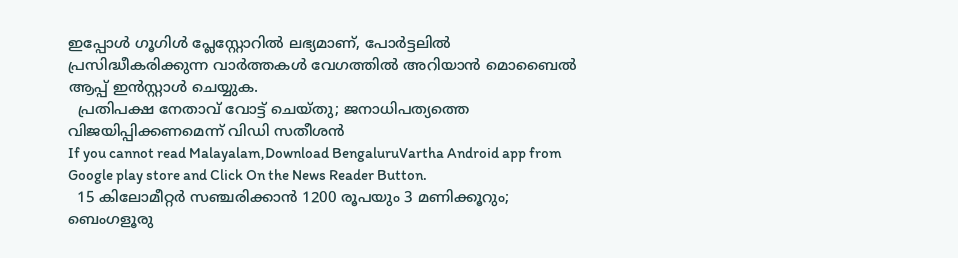ഇപ്പോൾ ഗൂഗിൾ പ്ലേസ്റ്റോറിൽ ലഭ്യമാണ്, പോർട്ടലിൽ പ്രസിദ്ധീകരിക്കുന്ന വാർത്തകൾ വേഗത്തിൽ അറിയാൻ മൊബൈൽ ആപ്പ് ഇൻസ്റ്റാൾ ചെയ്യുക.
  പ്രതിപക്ഷ നേതാവ് വോട്ട് ചെയ്‌തു; ജനാധിപത്യത്തെ വിജയിപ്പിക്കണമെന്ന് വിഡി സതീശന്‍
If you cannot read Malayalam,Download BengaluruVartha Android app from Google play store and Click On the News Reader Button.
  15 കിലോമീറ്റര്‍ സഞ്ചരിക്കാന്‍ 1200 രൂപയും 3 മണിക്കൂറും; ബെംഗളൂരു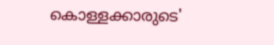കൊള്ളക്കാരുടെ'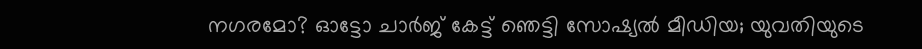നഗരമോ? ഓട്ടോ ചാർജ് കേട്ട് ഞെട്ടി സോഷ്യൽ മീഡിയ; യുവതിയുടെ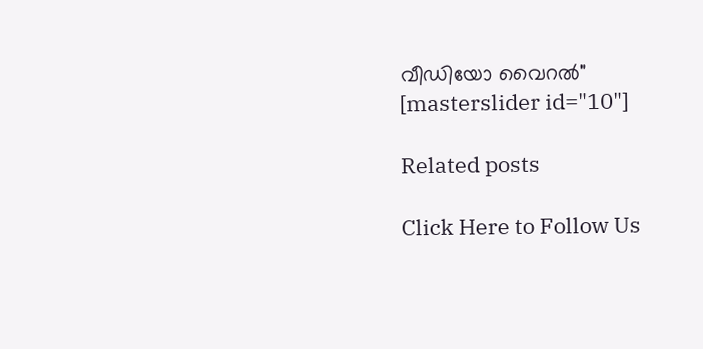വീഡിയോ വൈറൽ"
[masterslider id="10"]

Related posts

Click Here to Follow Us